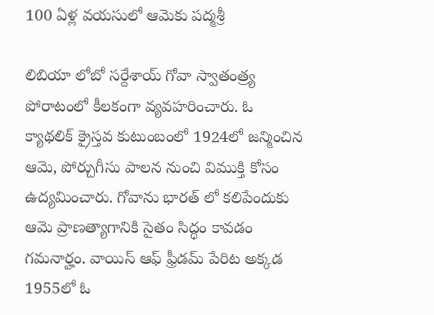100 ఏళ్ల వయసులో ఆమెకు పద్మశ్రీ

లిబియా లోబో సర్దేశాయ్ గోవా స్వాతంత్ర్య పోరాటంలో కీలకంగా వ్యవహరించారు. ఓ క్యాథలిక్ క్రైస్తవ కుటుంబంలో 1924లో జన్మించిన ఆమె, పోర్చుగీసు పాలన నుంచి విముక్తి కోసం ఉద్యమించారు. గోవాను భారత్ లో కలిపేందుకు ఆమె ప్రాణత్యాగానికి సైతం సిద్ధం కావడం గమనార్హం. వాయిస్ ఆఫ్ ఫ్రీడమ్ పేరిట అక్కడ 1955లో ఓ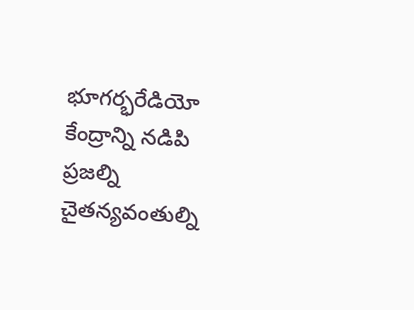భూగర్భరేడియో కేంద్రాన్ని నడిపి ప్రజల్ని చైతన్యవంతుల్ని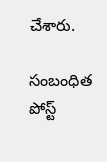చేశారు.

సంబంధిత పోస్ట్